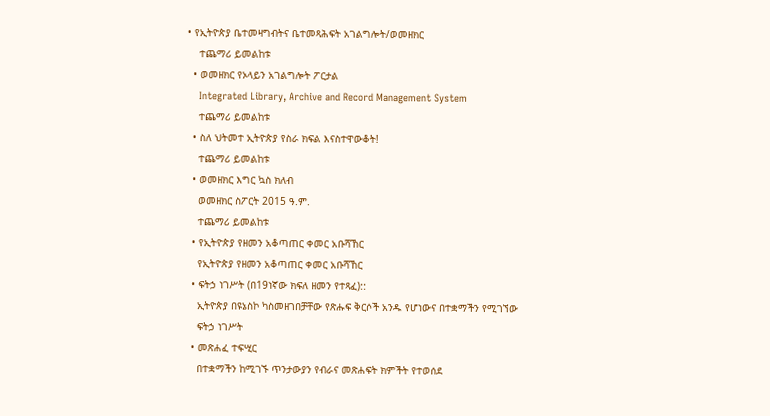• የኢትዮጵያ ቤተመዛግብትና ቤተመጻሕፍት አገልግሎት/ወመዘክር
    ተጨማሪ ይመልከቱ
  • ወመዘክር የኦላይን አገልግሎት ፖርታል
    Integrated Library, Archive and Record Management System
    ተጨማሪ ይመልከቱ
  • ስለ ህትመተ ኢትዮጵያ የስራ ክፍል እናስተዋውቆት!
    ተጨማሪ ይመልከቱ
  • ወመዘክር እግር ኳስ ክለብ
    ወመዘክር ስፖርት 2015 ዓ.ም.
    ተጨማሪ ይመልከቱ
  • የኢትዮጵያ የዘመን አቆጣጠር ቀመር አቡሻኸር
    የኢትዮጵያ የዘመን አቆጣጠር ቀመር አቡሻኸር
  • ፍትኃ ነገሥት (በ19ነኛው ክፍለ ዘመን የተጻፈ)::
    ኢትዮጵያ በዩኔስኮ ካስመዘገበቻቸው የጽሑፍ ቅርሶች አንዱ የሆነውና በተቋማችን የሚገኘው
    ፍትኃ ነገሥት
  • መጽሐፈ ተፍሢር
    በተቋማችን ከሚገኙ ጥንታውያን የብራና መጽሐፍት ክምችት የተወሰደ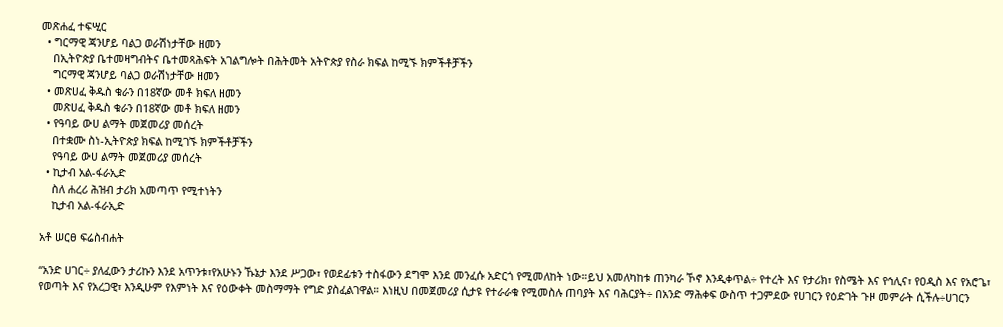መጽሐፈ ተፍሢር
  • ግርማዊ ጃንሆይ ባልጋ ወራሽነታቸው ዘመን
    በኢትዮጵያ ቤተመዛግብትና ቤተመጻሕፍት አገልግሎት በሕትመት አትዮጵያ የስራ ክፍል ከሚኙ ክምችቶቻችን
    ግርማዊ ጃንሆይ ባልጋ ወራሽነታቸው ዘመን
  • መጽሀፈ ቅዱስ ቁራን በ18ኛው መቶ ክፍለ ዘመን
    መጽሀፈ ቅዱስ ቁራን በ18ኛው መቶ ክፍለ ዘመን
  • የዓባይ ውሀ ልማት መጀመሪያ መሰረት
    በተቋሙ ስነ-ኢትዮጵያ ክፍል ከሚገኙ ክምችቶቻችን
    የዓባይ ውሀ ልማት መጀመሪያ መሰረት
  • ኪታብ አል-ፋራኢድ
    ስለ ሐረሪ ሕዝብ ታሪክ አመጣጥ የሚተነትን
    ኪታብ አል-ፋራኢድ

አቶ ሠርፀ ፍሬስብሐት

“አንድ ሀገር÷ ያለፈውን ታሪኩን እንደ አጥንቱ፣የአሁኑን ኹኔታ እንደ ሥጋው፣ የወደፊቱን ተስፋውን ደግሞ እንደ መንፈሱ አድርጎ የሚመለከት ነው።ይህ አመለካከቱ ጠንካራ ኾኖ እንዲቀጥል÷ የተረት እና የታሪክ፣ የስሜት እና የኅሊና፣ የዐዲስ እና የአሮጌ፣ የወጣት እና የአረጋዊ፣ እንዲሁም የእምነት እና የዕውቀት መስማማት የግድ ያስፈልገዋል። እነዚህ በመጀመሪያ ሲታዩ የተራራቁ የሚመስሉ ጠባያት እና ባሕርያት÷ በአንድ ማሕቀፍ ውስጥ ተጋምደው የሀገርን የዕድገት ጉዞ መምራት ሲችሉ÷ሀገርን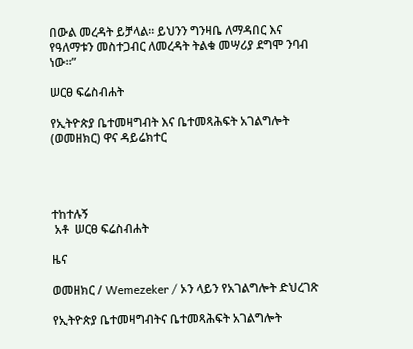በውል መረዳት ይቻላል። ይህንን ግንዛቤ ለማዳበር እና የዓለማቱን መስተጋብር ለመረዳት ትልቁ መሣሪያ ደግሞ ንባብ ነው።”

ሠርፀ ፍሬስብሐት

የኢትዮጵያ ቤተመዛግብት እና ቤተመጻሕፍት አገልግሎት (ወመዘክር) ዋና ዳይሬክተር




ተከተሉኝ
 አቶ  ሠርፀ ፍሬስብሐት

ዜና

ወመዘክር / Wemezeker / ኦን ላይን የአገልግሎት ድህረገጽ

የኢትዮጵያ ቤተመዛግብትና ቤተመጻሕፍት አገልግሎት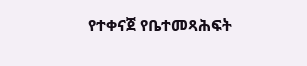የተቀናጀ የቤተመጻሕፍት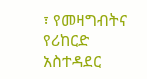፣ የመዛግብትና የሪከርድ አስተዳደር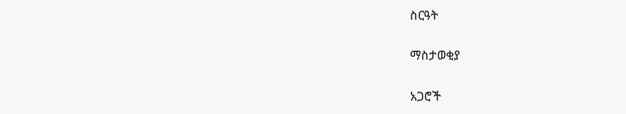ስርዓት

ማስታወቂያ

አጋሮች